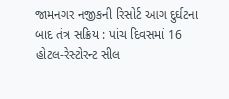જામનગર નજીકની રિસોર્ટ આગ દુર્ઘટના બાદ તંત્ર સક્રિય : પાંચ દિવસમાં 16 હોટલ-રેસ્ટોરન્ટ સીલ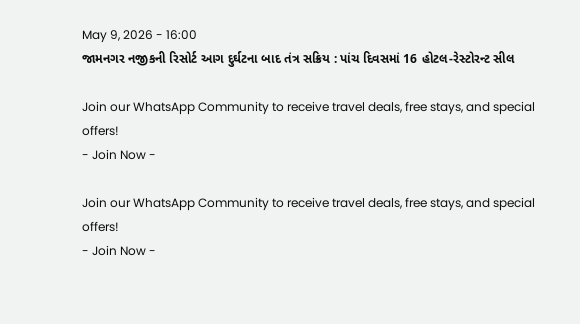May 9, 2026 - 16:00
જામનગર નજીકની રિસોર્ટ આગ દુર્ઘટના બાદ તંત્ર સક્રિય : પાંચ દિવસમાં 16 હોટલ-રેસ્ટોરન્ટ સીલ

Join our WhatsApp Community to receive travel deals, free stays, and special offers!
- Join Now -

Join our WhatsApp Community to receive travel deals, free stays, and special offers!
- Join Now -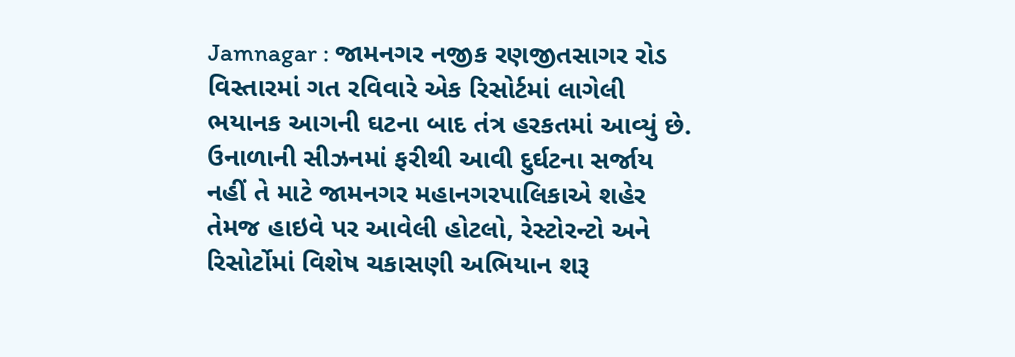Jamnagar : જામનગર નજીક રણજીતસાગર રોડ વિસ્તારમાં ગત રવિવારે એક રિસોર્ટમાં લાગેલી ભયાનક આગની ઘટના બાદ તંત્ર હરકતમાં આવ્યું છે. ઉનાળાની સીઝનમાં ફરીથી આવી દુર્ઘટના સર્જાય નહીં તે માટે જામનગર મહાનગરપાલિકાએ શહેર તેમજ હાઇવે પર આવેલી હોટલો, રેસ્ટોરન્ટો અને રિસોર્ટોમાં વિશેષ ચકાસણી અભિયાન શરૂ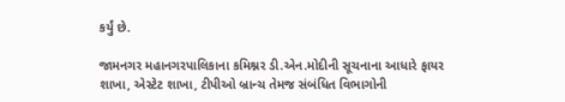કર્યું છે.

જામનગર મહાનગરપાલિકાના કમિશ્નર ડી.એન.મોદીની સૂચનાના આધારે ફાયર શાખા, એસ્ટેટ શાખા, ટીપીઓ બ્રાન્ચ તેમજ સંબંધિત વિભાગોની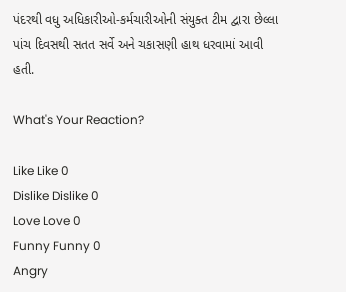પંદરથી વધુ અધિકારીઓ-કર્મચારીઓની સંયુક્ત ટીમ દ્વારા છેલ્લા પાંચ દિવસથી સતત સર્વે અને ચકાસણી હાથ ધરવામાં આવી હતી.

What's Your Reaction?

Like Like 0
Dislike Dislike 0
Love Love 0
Funny Funny 0
Angry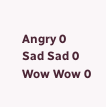Angry 0
Sad Sad 0
Wow Wow 0